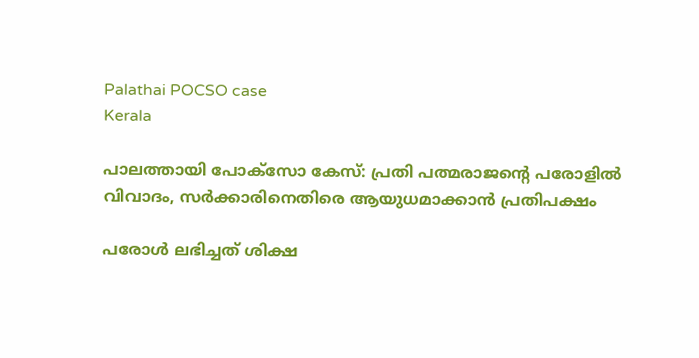Palathai POCSO case
Kerala

പാലത്തായി പോക്സോ കേസ്: പ്രതി പത്മരാജന്റെ പരോളില്‍ വിവാദം, സര്‍ക്കാരിനെതിരെ ആയുധമാക്കാന്‍ പ്രതിപക്ഷം

പരോള്‍ ലഭിച്ചത് ശിക്ഷ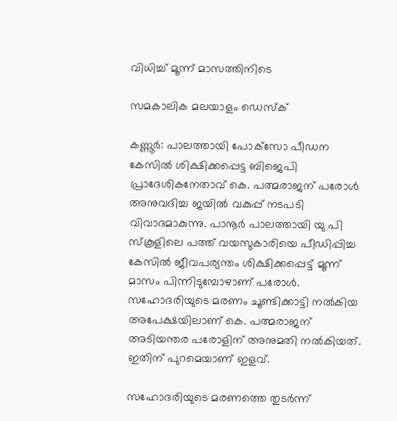വിധിച്ച് മൂന്ന് മാസത്തിനിടെ

സമകാലിക മലയാളം ഡെസ്ക്

കണ്ണൂര്‍: പാലത്തായി പോക്‌സോ പീഡന കേസില്‍ ശിക്ഷിക്കപ്പെട്ട ബിജെപി പ്രാദേശികനേതാവ് കെ. പത്മരാജന് പരോള്‍ അനുവദിച്ച ജയില്‍ വകുപ്പ് നടപടി വിവാദമാകുന്നു. പാനൂര്‍ പാലത്തായി യു പി സ്‌കൂളിലെ പത്ത് വയസുകാരിയെ പീഡിപ്പിച്ച കേസില്‍ ജീവപര്യന്തം ശിക്ഷിക്കപ്പെട്ട് മൂന്ന് മാസം പിന്നിടുമ്പോഴാണ് പരോള്‍. സഹോദരിയുടെ മരണം ചൂണ്ടിക്കാട്ടി നല്‍കിയ അപേക്ഷയിലാണ് കെ. പത്മരാജന് അടിയന്തര പരോളിന് അനുമതി നല്‍കിയത്. ഇതിന് പുറമെയാണ് ഇളവ്.

സഹോദരിയുടെ മരണത്തെ തുടര്‍ന്ന്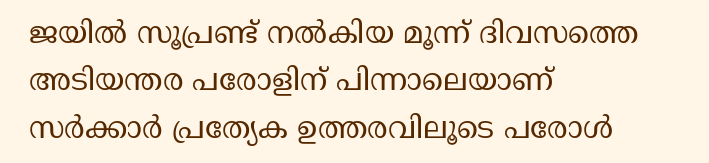ജയില്‍ സൂപ്രണ്ട് നല്‍കിയ മൂന്ന് ദിവസത്തെ അടിയന്തര പരോളിന് പിന്നാലെയാണ് സര്‍ക്കാര്‍ പ്രത്യേക ഉത്തരവിലൂടെ പരോള്‍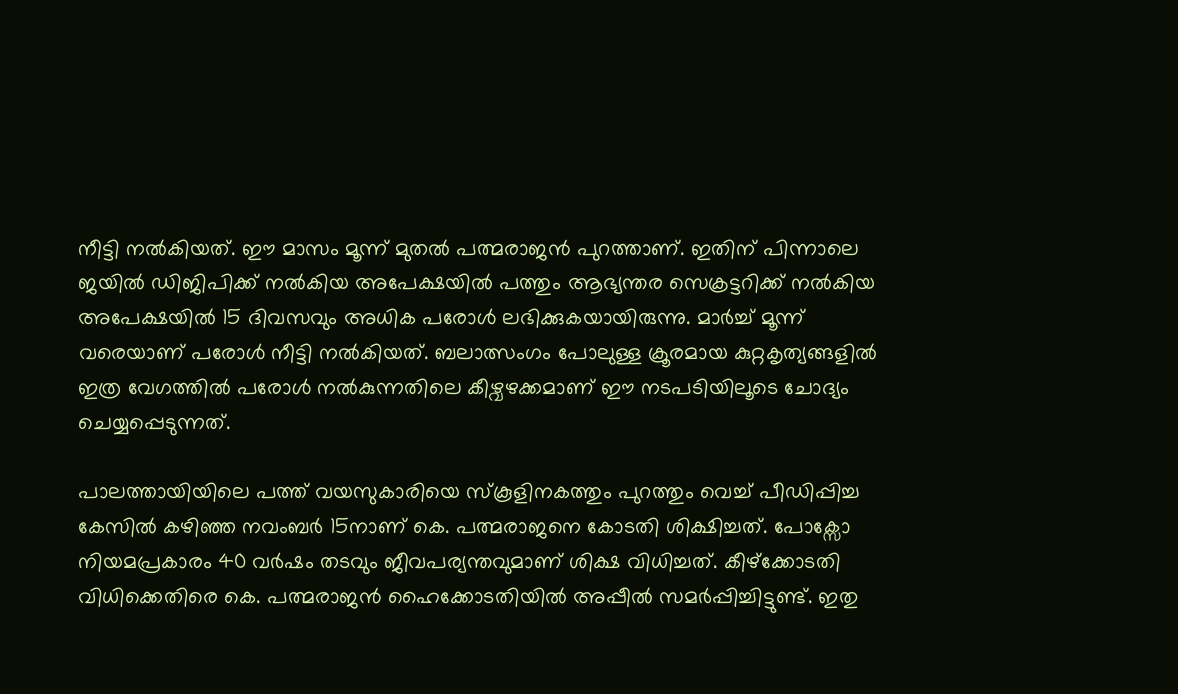നീട്ടി നല്‍കിയത്. ഈ മാസം മൂന്ന് മുതല്‍ പത്മരാജന്‍ പുറത്താണ്. ഇതിന് പിന്നാലെ ജയില്‍ ഡിജിപിക്ക് നല്‍കിയ അപേക്ഷയില്‍ പത്തും ആഭ്യന്തര സെക്രട്ടറിക്ക് നല്‍കിയ അപേക്ഷയില്‍ 15 ദിവസവും അധിക പരോള്‍ ലഭിക്കുകയായിരുന്നു. മാര്‍ച്ച് മൂന്ന് വരെയാണ് പരോള്‍ നീട്ടി നല്‍കിയത്. ബലാത്സംഗം പോലുള്ള ക്രൂരമായ കുറ്റകൃത്യങ്ങളില്‍ ഇത്ര വേഗത്തില്‍ പരോള്‍ നല്‍കുന്നതിലെ കീഴ്വഴക്കമാണ് ഈ നടപടിയിലൂടെ ചോദ്യം ചെയ്യപ്പെടുന്നത്.

പാലത്തായിയിലെ പത്ത് വയസുകാരിയെ സ്‌കൂളിനകത്തും പുറത്തും വെച്ച് പീഡിപ്പിച്ച കേസില്‍ കഴിഞ്ഞ നവംബര്‍ 15നാണ് കെ. പത്മരാജനെ കോടതി ശിക്ഷിച്ചത്. പോക്സോ നിയമപ്രകാരം 40 വര്‍ഷം തടവും ജീവപര്യന്തവുമാണ് ശിക്ഷ വിധിച്ചത്. കീഴ്‌ക്കോടതി വിധിക്കെതിരെ കെ. പത്മരാജന്‍ ഹൈക്കോടതിയില്‍ അപ്പീല്‍ സമര്‍പ്പിച്ചിട്ടുണ്ട്. ഇതു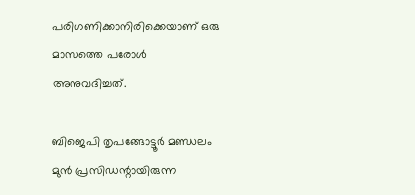പരിഗണിക്കാനിരിക്കെയാണ് ഒരു മാസത്തെ പരോള്‍ അനുവദിച്ചത്.

ബിജെപി തൃപങ്ങോട്ടൂര്‍ മണ്ഡലം മുന്‍ പ്രസിഡന്റായിരുന്ന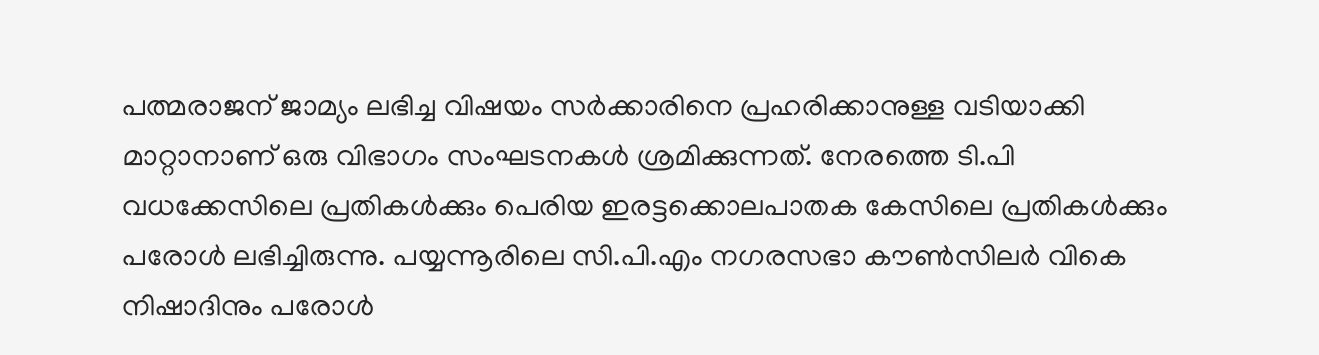പത്മരാജന് ജാമ്യം ലഭിച്ച വിഷയം സര്‍ക്കാരിനെ പ്രഹരിക്കാനുള്ള വടിയാക്കി മാറ്റാനാണ് ഒരു വിഭാഗം സംഘടനകള്‍ ശ്രമിക്കുന്നത്. നേരത്തെ ടി.പി വധക്കേസിലെ പ്രതികള്‍ക്കും പെരിയ ഇരട്ടക്കൊലപാതക കേസിലെ പ്രതികള്‍ക്കും പരോള്‍ ലഭിച്ചിരുന്നു. പയ്യന്നൂരിലെ സി.പി.എം നഗരസഭാ കൗണ്‍സിലര്‍ വികെ നിഷാദിനും പരോള്‍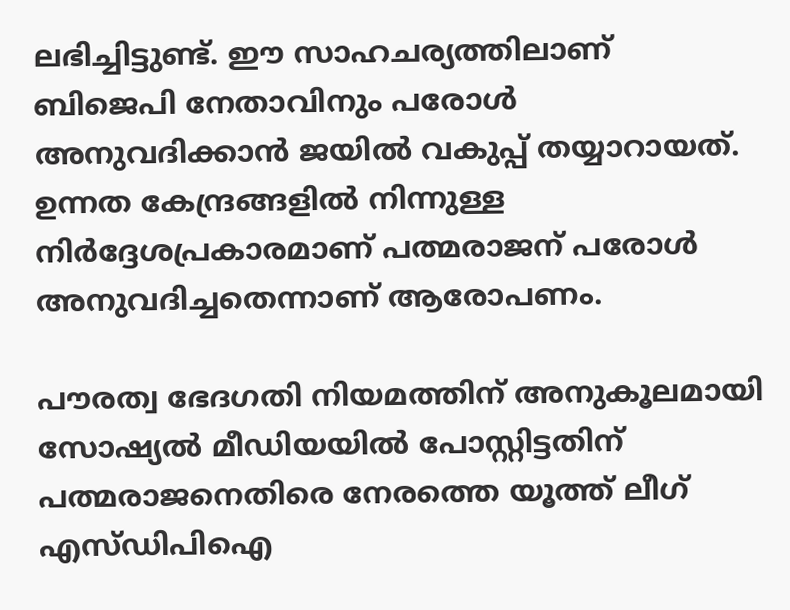ലഭിച്ചിട്ടുണ്ട്. ഈ സാഹചര്യത്തിലാണ് ബിജെപി നേതാവിനും പരോള്‍ അനുവദിക്കാന്‍ ജയില്‍ വകുപ്പ് തയ്യാറായത്. ഉന്നത കേന്ദ്രങ്ങളില്‍ നിന്നുള്ള നിര്‍ദ്ദേശപ്രകാരമാണ് പത്മരാജന് പരോള്‍ അനുവദിച്ചതെന്നാണ് ആരോപണം.

പൗരത്വ ഭേദഗതി നിയമത്തിന് അനുകൂലമായി സോഷ്യല്‍ മീഡിയയില്‍ പോസ്റ്റിട്ടതിന് പത്മരാജനെതിരെ നേരത്തെ യൂത്ത് ലീഗ് എസ്ഡിപിഐ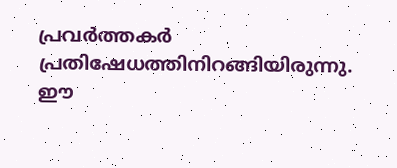പ്രവര്‍ത്തകര്‍ പ്രതിഷേധത്തിനിറങ്ങിയിരുന്നു. ഈ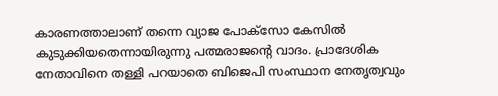കാരണത്താലാണ് തന്നെ വ്യാജ പോക്‌സോ കേസില്‍ കുടുക്കിയതെന്നായിരുന്നു പത്മരാജന്റെ വാദം. പ്രാദേശിക നേതാവിനെ തള്ളി പറയാതെ ബിജെപി സംസ്ഥാന നേതൃത്വവും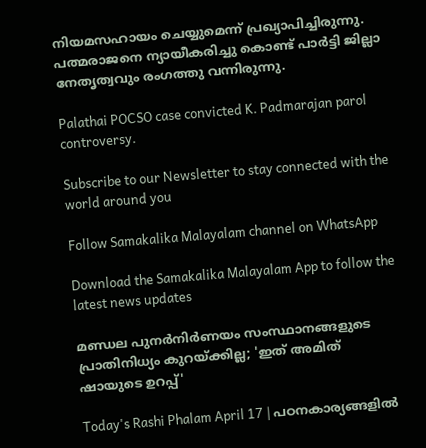നിയമസഹായം ചെയ്യുമെന്ന് പ്രഖ്യാപിച്ചിരുന്നു. പത്മരാജനെ ന്യായീകരിച്ചു കൊണ്ട് പാര്‍ട്ടി ജില്ലാ നേതൃത്വവും രംഗത്തു വന്നിരുന്നു.

Palathai POCSO case convicted K. Padmarajan parol controversy.

Subscribe to our Newsletter to stay connected with the world around you

Follow Samakalika Malayalam channel on WhatsApp

Download the Samakalika Malayalam App to follow the latest news updates

മണ്ഡല പുനര്‍നിര്‍ണയം സംസ്ഥാനങ്ങളുടെ പ്രാതിനിധ്യം കുറയ്ക്കില്ല; 'ഇത് അമിത് ഷായുടെ ഉറപ്പ്'

Today's Rashi Phalam April 17 | പഠനകാര്യങ്ങളിൽ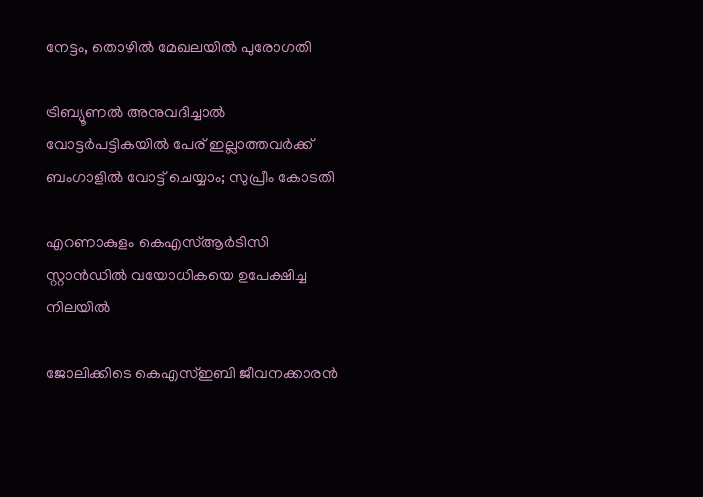നേട്ടം, തൊഴിൽ മേഖലയിൽ പുരോഗതി

ട്രിബ്യൂണല്‍ അനുവദിച്ചാല്‍ വോട്ടര്‍പട്ടികയില്‍ പേര് ഇല്ലാത്തവര്‍ക്ക് ബംഗാളില്‍ വോട്ട് ചെയ്യാം; സുപ്രീം കോടതി

എറണാകുളം കെഎസ്ആര്‍ടിസി സ്റ്റാന്‍ഡില്‍ വയോധികയെ ഉപേക്ഷിച്ച നിലയില്‍

ജോലിക്കിടെ കെഎസ്ഇബി ജീവനക്കാരന്‍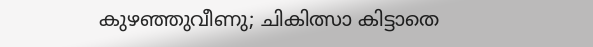കുഴഞ്ഞുവീണു; ചികിത്സാ കിട്ടാതെ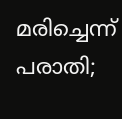മരിച്ചെന്ന് പരാതി;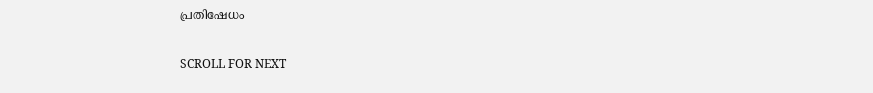പ്രതിഷേധം

SCROLL FOR NEXT